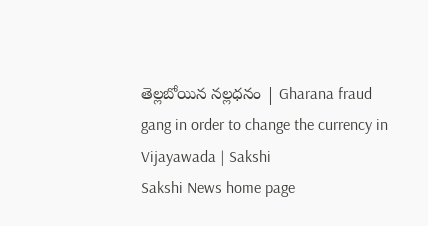తెల్లబోయిన నల్లధనం | Gharana fraud gang in order to change the currency in Vijayawada | Sakshi
Sakshi News home page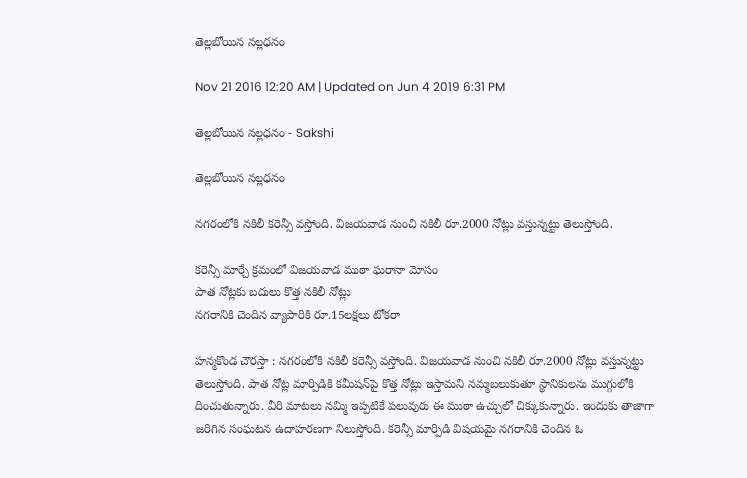తెల్లబోయిన నల్లధనం

Nov 21 2016 12:20 AM | Updated on Jun 4 2019 6:31 PM

తెల్లబోయిన నల్లధనం - Sakshi

తెల్లబోయిన నల్లధనం

నగరంలోకి నకిలీ కరెన్సీ వస్తోంది. విజయవాడ నుంచి నకిలీ రూ.2000 నోట్లు వస్తున్నట్టు తెలుస్తోంది.

కరెన్సీ మార్చే క్రమంలో విజయవాడ ముఠా ఘరానా మోసం
పాత నోట్లకు బదులు కొత్త నకిలీ నోట్లు
నగరానికి చెందిన వ్యాపారికి రూ.15లక్షలు టోకరా

హన్మకొండ చౌరస్తా : నగరంలోకి నకిలీ కరెన్సీ వస్తోంది. విజయవాడ నుంచి నకిలీ రూ.2000 నోట్లు వస్తున్నట్టు తెలుస్తోంది. పాత నోట్ల మార్పిడికి కమీషన్‌పై కొత్త నోట్లు ఇస్తామని నమ్మబలుకుతూ స్థానికులను ముగ్గులోకి దించుతున్నారు. వీరి మాటలు నమ్మి ఇప్పటికే పలువురు ఈ ముఠా ఉచ్చులో చిక్కుకున్నారు. ఇందుకు తాజాగా జరిగిన సంఘటన ఉదాహరణగా నిలుస్తోంది. కరెన్సీ మార్పిడి విషయమై నగరానికి చెందిన ఓ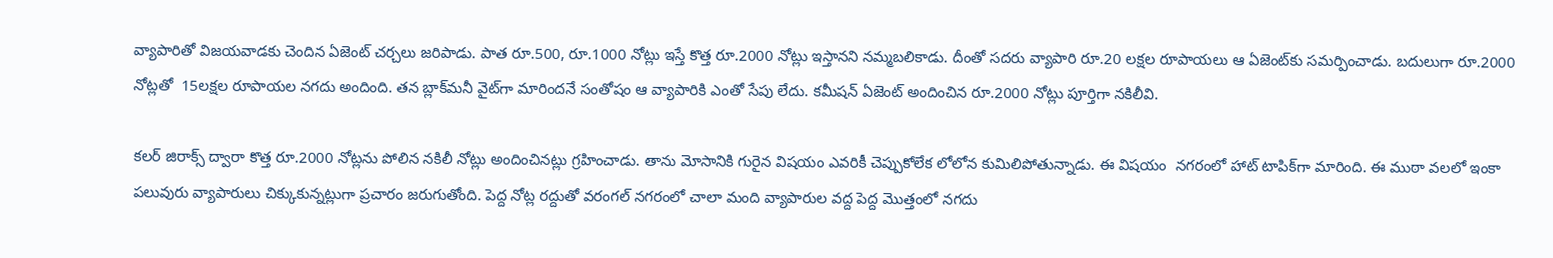వ్యాపారితో విజయవాడకు చెందిన ఏజెంట్ చర్చలు జరిపాడు. పాత రూ.500, రూ.1000 నోట్లు ఇస్తే కొత్త రూ.2000 నోట్లు ఇస్తానని నమ్మబలికాడు. దీంతో సదరు వ్యాపారి రూ.20 లక్షల రూపాయలు ఆ ఏజెంట్‌కు సమర్పించాడు. బదులుగా రూ.2000 నోట్లతో  15లక్షల రూపాయల నగదు అందింది. తన బ్లాక్‌మనీ వైట్‌గా మారిందనే సంతోషం ఆ వ్యాపారికి ఎంతో సేపు లేదు. కమీషన్ ఏజెంట్ అందించిన రూ.2000 నోట్లు పూర్తిగా నకిలీవి.

కలర్ జిరాక్స్ ద్వారా కొత్త రూ.2000 నోట్లను పోలిన నకిలీ నోట్లు అందించినట్లు గ్రహించాడు. తాను మోసానికి గురైన విషయం ఎవరికీ చెప్పుకోలేక లోలోన కుమిలిపోతున్నాడు. ఈ విషయం  నగరంలో హాట్ టాపిక్‌గా మారింది. ఈ ముఠా వలలో ఇంకా పలువురు వ్యాపారులు చిక్కుకున్నట్లుగా ప్రచారం జరుగుతోంది. పెద్ద నోట్ల రద్దుతో వరంగల్ నగరంలో చాలా మంది వ్యాపారుల వద్ద పెద్ద మొత్తంలో నగదు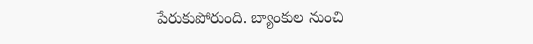పేరుకుపోరుంది. బ్యాంకుల నుంచి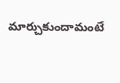మార్చుకుందామంటే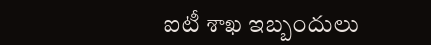ఐటీ శాఖ ఇబ్బందులు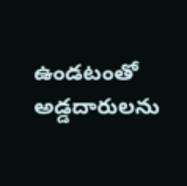ఉండటంతో అడ్డదారులను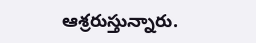ఆశ్రరుస్తున్నారు.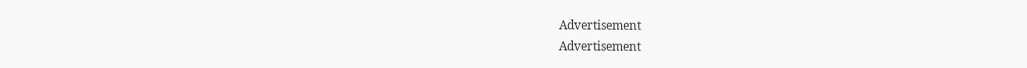Advertisement
Advertisement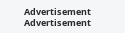Advertisement
Advertisement